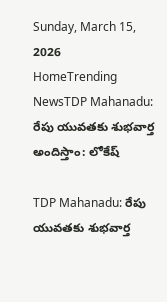Sunday, March 15, 2026
HomeTrending NewsTDP Mahanadu: రేపు యువతకు శుభవార్త అందిస్తాం: లోకేష్

TDP Mahanadu: రేపు యువతకు శుభవార్త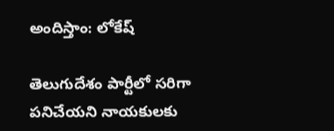అందిస్తాం: లోకేష్

తెలుగుదేశం పార్టీలో సరిగా పనిచేయని నాయకులకు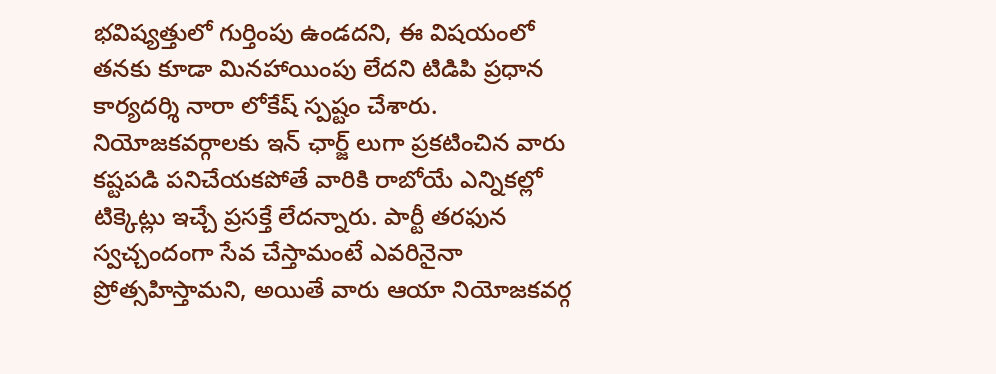భవిష్యత్తులో గుర్తింపు ఉండదని, ఈ విషయంలో  తనకు కూడా మినహాయింపు లేదని టిడిపి ప్రధాన కార్యదర్శి నారా లోకేష్ స్పష్టం చేశారు. నియోజకవర్గాలకు ఇన్ ఛార్జ్ లుగా ప్రకటించిన వారు కష్టపడి పనిచేయకపోతే వారికి రాబోయే ఎన్నికల్లో టిక్కెట్లు ఇచ్చే ప్రసక్తే లేదన్నారు. పార్టీ తరఫున స్వచ్చందంగా సేవ చేస్తామంటే ఎవరినైనా ప్రోత్సహిస్తామని, అయితే వారు ఆయా నియోజకవర్గ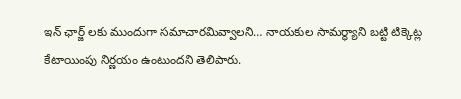ఇన్ ఛార్జ్ లకు ముందుగా సమాచారమివ్వాలని… నాయకుల సామర్ధ్యాని బట్టి టిక్కెట్ల కేటాయింపు నిర్ణయం ఉంటుందని తెలిపారు.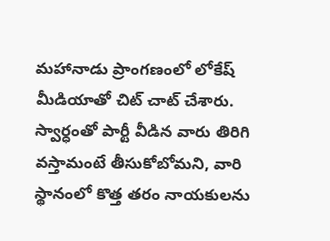మహానాడు ప్రాంగణంలో లోకేష్ మీడియాతో చిట్ చాట్ చేశారు. స్వార్ధంతో పార్టీ వీడిన వారు తిరిగి వస్తామంటే తీసుకోబోమని, వారి స్థానంలో కొత్త తరం నాయకులను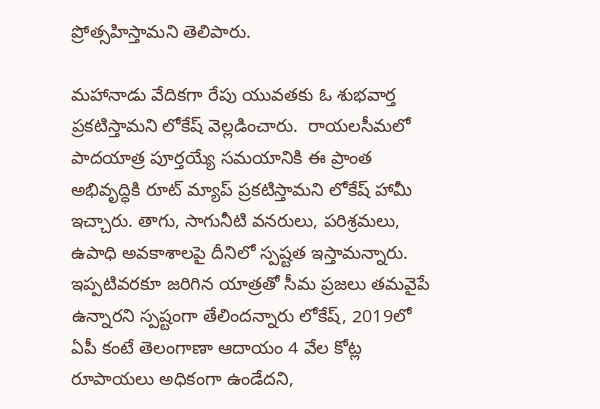ప్రోత్సహిస్తామని తెలిపారు.

మహానాడు వేదికగా రేపు యువతకు ఓ శుభవార్త ప్రకటిస్తామని లోకేష్ వెల్లడించారు.  రాయలసీమలో పాదయాత్ర పూర్తయ్యే సమయానికి ఈ ప్రాంత అభివృద్ధికి రూట్ మ్యాప్ ప్రకటిస్తామని లోకేష్ హామీ ఇచ్చారు. తాగు, సాగునీటి వనరులు, పరిశ్రమలు, ఉపాధి అవకాశాలపై దీనిలో స్పష్టత ఇస్తామన్నారు. ఇప్పటివరకూ జరిగిన యాత్రతో సీమ ప్రజలు తమవైపే ఉన్నారని స్పష్టంగా తేలిందన్నారు లోకేష్, 2019లో ఏపీ కంటే తెలంగాణా ఆదాయం 4 వేల కోట్ల రూపాయలు అధికంగా ఉండేదని,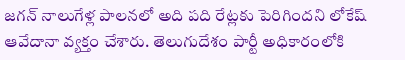జగన్ నాలుగేళ్ల పాలనలో అది పది రేట్లకు పెరిగిందని లోకేష్ ఆవేదానా వ్యక్తం చేశారు. తెలుగుదేశం పార్టీ అధికారంలోకి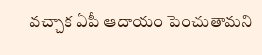వచ్చాక ఏపీ ఆదాయం పెంచుతామని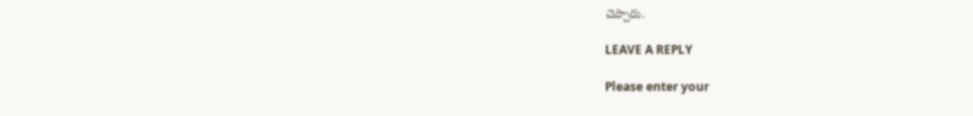చెప్పారు.

LEAVE A REPLY

Please enter your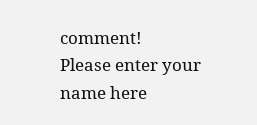comment!
Please enter your name here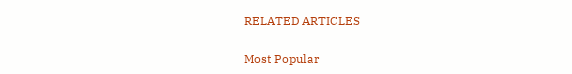RELATED ARTICLES

Most Popular